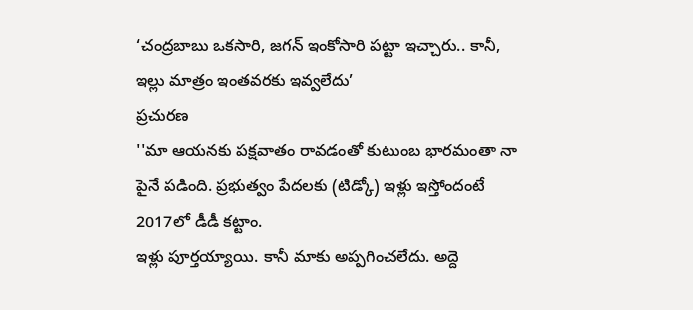‘చంద్రబాబు ఒకసారి, జగన్ ఇంకోసారి పట్టా ఇచ్చారు.. కానీ, ఇల్లు మాత్రం ఇంతవరకు ఇవ్వలేదు’
ప్రచురణ
''మా ఆయనకు పక్షవాతం రావడంతో కుటుంబ భారమంతా నా పైనే పడింది. ప్రభుత్వం పేదలకు (టిడ్కో) ఇళ్లు ఇస్తోందంటే 2017లో డీడీ కట్టాం.
ఇళ్లు పూర్తయ్యాయి. కానీ మాకు అప్పగించలేదు. అద్దె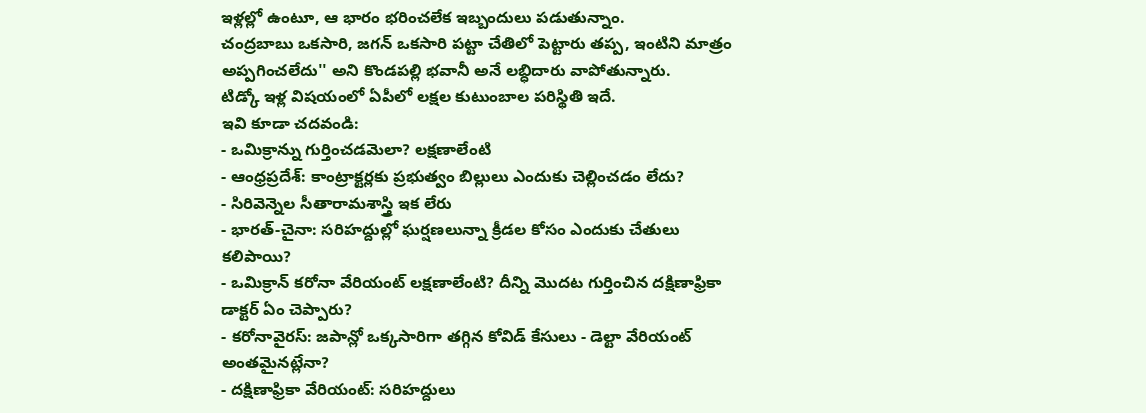ఇళ్లల్లో ఉంటూ, ఆ భారం భరించలేక ఇబ్బందులు పడుతున్నాం.
చంద్రబాబు ఒకసారి, జగన్ ఒకసారి పట్టా చేతిలో పెట్టారు తప్ప, ఇంటిని మాత్రం అప్పగించలేదు'' అని కొండపల్లి భవానీ అనే లబ్ధిదారు వాపోతున్నారు.
టిడ్కో ఇళ్ల విషయంలో ఏపీలో లక్షల కుటుంబాల పరిస్థితి ఇదే.
ఇవి కూడా చదవండి:
- ఒమిక్రాన్ను గుర్తించడమెలా? లక్షణాలేంటి
- ఆంధ్రప్రదేశ్: కాంట్రాక్టర్లకు ప్రభుత్వం బిల్లులు ఎందుకు చెల్లించడం లేదు?
- సిరివెన్నెల సీతారామశాస్త్రి ఇక లేరు
- భారత్-చైనా: సరిహద్దుల్లో ఘర్షణలున్నా క్రీడల కోసం ఎందుకు చేతులు కలిపాయి?
- ఒమిక్రాన్ కరోనా వేరియంట్ లక్షణాలేంటి? దీన్ని మొదట గుర్తించిన దక్షిణాఫ్రికా డాక్టర్ ఏం చెప్పారు?
- కరోనావైరస్: జపాన్లో ఒక్కసారిగా తగ్గిన కోవిడ్ కేసులు - డెల్టా వేరియంట్ అంతమైనట్లేనా?
- దక్షిణాఫ్రికా వేరియంట్: సరిహద్దులు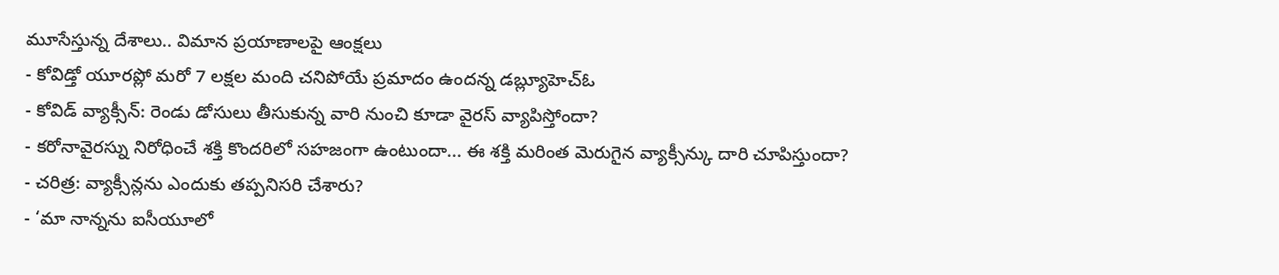మూసేస్తున్న దేశాలు.. విమాన ప్రయాణాలపై ఆంక్షలు
- కోవిడ్తో యూరప్లో మరో 7 లక్షల మంది చనిపోయే ప్రమాదం ఉందన్న డబ్ల్యూహెచ్ఓ
- కోవిడ్ వ్యాక్సీన్: రెండు డోసులు తీసుకున్న వారి నుంచి కూడా వైరస్ వ్యాపిస్తోందా?
- కరోనావైరస్ను నిరోధించే శక్తి కొందరిలో సహజంగా ఉంటుందా... ఈ శక్తి మరింత మెరుగైన వ్యాక్సీన్కు దారి చూపిస్తుందా?
- చరిత్ర: వ్యాక్సీన్లను ఎందుకు తప్పనిసరి చేశారు?
- ‘మా నాన్నను ఐసీయూలో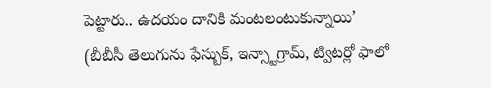పెట్టారు.. ఉదయం దానికి మంటలంటుకున్నాయి’
(బీబీసీ తెలుగును ఫేస్బుక్, ఇన్స్టాగ్రామ్, ట్విటర్లో ఫాలో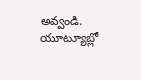అవ్వండి. యూట్యూబ్లో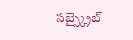సబ్స్క్రైబ్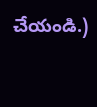చేయండి.)